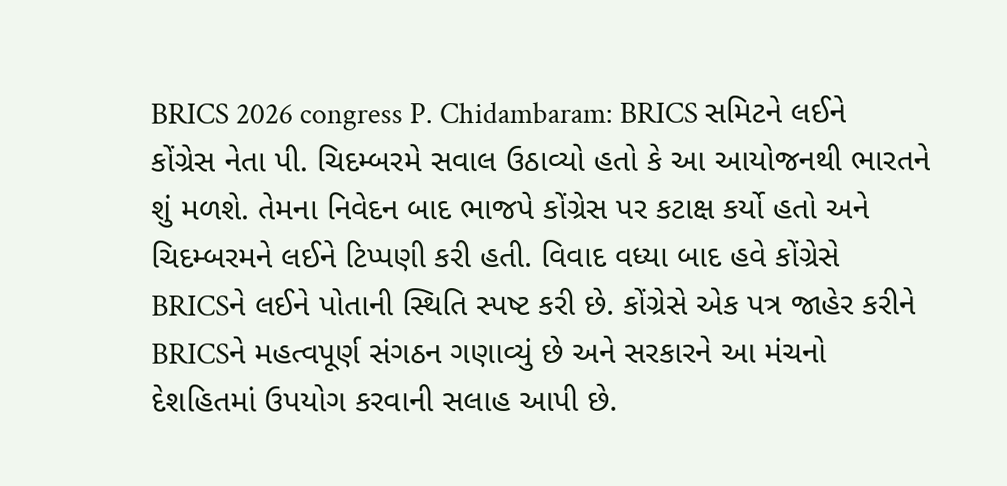BRICS 2026 congress P. Chidambaram: BRICS સમિટને લઈને કોંગ્રેસ નેતા પી. ચિદમ્બરમે સવાલ ઉઠાવ્યો હતો કે આ આયોજનથી ભારતને શું મળશે. તેમના નિવેદન બાદ ભાજપે કોંગ્રેસ પર કટાક્ષ કર્યો હતો અને ચિદમ્બરમને લઈને ટિપ્પણી કરી હતી. વિવાદ વધ્યા બાદ હવે કોંગ્રેસે BRICSને લઈને પોતાની સ્થિતિ સ્પષ્ટ કરી છે. કોંગ્રેસે એક પત્ર જાહેર કરીને BRICSને મહત્વપૂર્ણ સંગઠન ગણાવ્યું છે અને સરકારને આ મંચનો દેશહિતમાં ઉપયોગ કરવાની સલાહ આપી છે.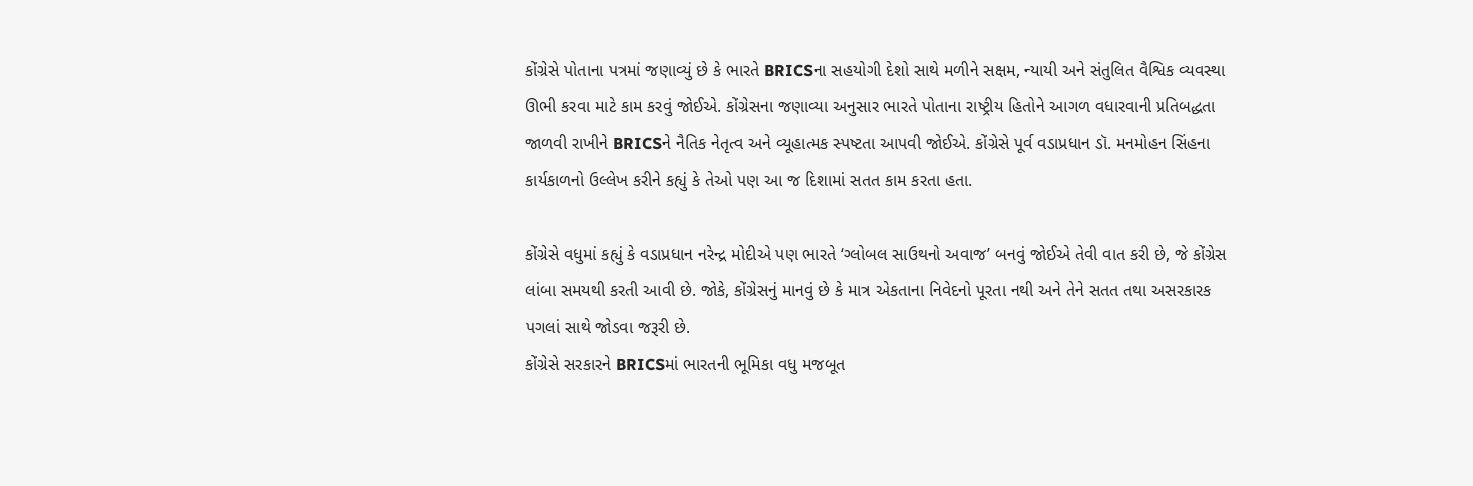કોંગ્રેસે પોતાના પત્રમાં જણાવ્યું છે કે ભારતે BRICSના સહયોગી દેશો સાથે મળીને સક્ષમ, ન્યાયી અને સંતુલિત વૈશ્વિક વ્યવસ્થા ઊભી કરવા માટે કામ કરવું જોઈએ. કોંગ્રેસના જણાવ્યા અનુસાર ભારતે પોતાના રાષ્ટ્રીય હિતોને આગળ વધારવાની પ્રતિબદ્ધતા જાળવી રાખીને BRICSને નૈતિક નેતૃત્વ અને વ્યૂહાત્મક સ્પષ્ટતા આપવી જોઈએ. કોંગ્રેસે પૂર્વ વડાપ્રધાન ડૉ. મનમોહન સિંહના કાર્યકાળનો ઉલ્લેખ કરીને કહ્યું કે તેઓ પણ આ જ દિશામાં સતત કામ કરતા હતા.

કોંગ્રેસે વધુમાં કહ્યું કે વડાપ્રધાન નરેન્દ્ર મોદીએ પણ ભારતે ‘ગ્લોબલ સાઉથનો અવાજ’ બનવું જોઈએ તેવી વાત કરી છે, જે કોંગ્રેસ લાંબા સમયથી કરતી આવી છે. જોકે, કોંગ્રેસનું માનવું છે કે માત્ર એકતાના નિવેદનો પૂરતા નથી અને તેને સતત તથા અસરકારક પગલાં સાથે જોડવા જરૂરી છે.
કોંગ્રેસે સરકારને BRICSમાં ભારતની ભૂમિકા વધુ મજબૂત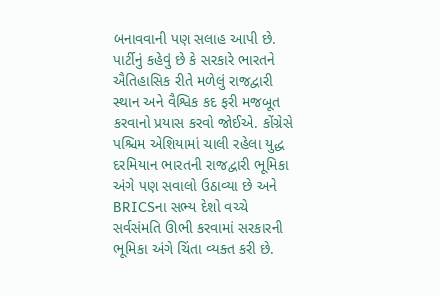બનાવવાની પણ સલાહ આપી છે. પાર્ટીનું કહેવું છે કે સરકારે ભારતને ઐતિહાસિક રીતે મળેલું રાજદ્વારી સ્થાન અને વૈશ્વિક કદ ફરી મજબૂત કરવાનો પ્રયાસ કરવો જોઈએ. કોંગ્રેસે પશ્ચિમ એશિયામાં ચાલી રહેલા યુદ્ધ દરમિયાન ભારતની રાજદ્વારી ભૂમિકા અંગે પણ સવાલો ઉઠાવ્યા છે અને BRICSના સભ્ય દેશો વચ્ચે સર્વસંમતિ ઊભી કરવામાં સરકારની ભૂમિકા અંગે ચિંતા વ્યક્ત કરી છે.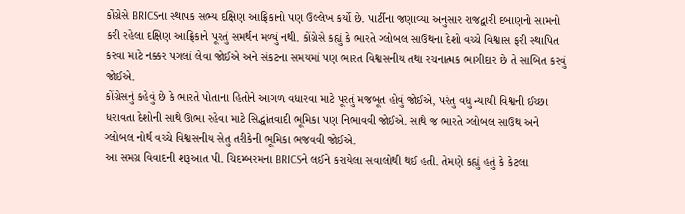કોંગ્રેસે BRICSના સ્થાપક સભ્ય દક્ષિણ આફ્રિકાનો પણ ઉલ્લેખ કર્યો છે. પાર્ટીના જણાવ્યા અનુસાર રાજદ્વારી દબાણનો સામનો કરી રહેલા દક્ષિણ આફ્રિકાને પૂરતું સમર્થન મળ્યું નથી. કોંગ્રેસે કહ્યું કે ભારતે ગ્લોબલ સાઉથના દેશો વચ્ચે વિશ્વાસ ફરી સ્થાપિત કરવા માટે નક્કર પગલાં લેવા જોઈએ અને સંકટના સમયમાં પણ ભારત વિશ્વસનીય તથા રચનાત્મક ભાગીદાર છે તે સાબિત કરવું જોઈએ.
કોંગ્રેસનું કહેવું છે કે ભારતે પોતાના હિતોને આગળ વધારવા માટે પૂરતું મજબૂત હોવું જોઈએ, પરંતુ વધુ ન્યાયી વિશ્વની ઈચ્છા ધરાવતા દેશોની સાથે ઊભા રહેવા માટે સિદ્ધાંતવાદી ભૂમિકા પણ નિભાવવી જોઈએ. સાથે જ ભારતે ગ્લોબલ સાઉથ અને ગ્લોબલ નોર્થ વચ્ચે વિશ્વસનીય સેતુ તરીકેની ભૂમિકા ભજવવી જોઈએ.
આ સમગ્ર વિવાદની શરૂઆત પી. ચિદમ્બરમના BRICSને લઈને કરાયેલા સવાલોથી થઈ હતી. તેમણે કહ્યું હતું કે કેટલા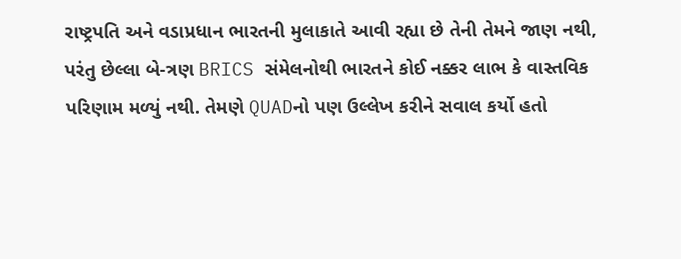રાષ્ટ્રપતિ અને વડાપ્રધાન ભારતની મુલાકાતે આવી રહ્યા છે તેની તેમને જાણ નથી, પરંતુ છેલ્લા બે-ત્રણ BRICS સંમેલનોથી ભારતને કોઈ નક્કર લાભ કે વાસ્તવિક પરિણામ મળ્યું નથી. તેમણે QUADનો પણ ઉલ્લેખ કરીને સવાલ કર્યો હતો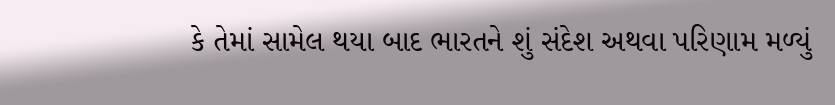કે તેમાં સામેલ થયા બાદ ભારતને શું સંદેશ અથવા પરિણામ મળ્યું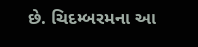છે. ચિદમ્બરમના આ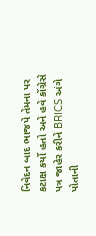નિવેદન બાદ ભાજપે તેમના પર કટાક્ષ કર્યો હતો અને હવે કોંગ્રેસે પત્ર જાહેર કરીને BRICS અંગે પોતાની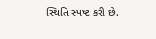સ્થિતિ સ્પષ્ટ કરી છે.